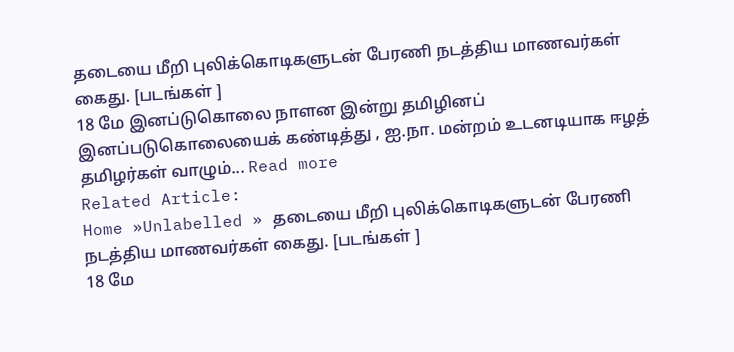தடையை மீறி புலிக்கொடிகளுடன் பேரணி நடத்திய மாணவர்கள் கைது. [படங்கள் ]
18 மே இனப்டுகொலை நாளன இன்று தமிழினப் இனப்படுகொலையைக் கண்டித்து , ஐ.நா. மன்றம் உடனடியாக ஈழத் தமிழர்கள் வாழும்... Read more
Related Article:
Home »Unlabelled » தடையை மீறி புலிக்கொடிகளுடன் பேரணி நடத்திய மாணவர்கள் கைது. [படங்கள் ]
18 மே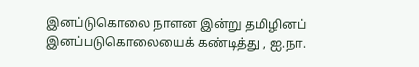இனப்டுகொலை நாளன இன்று தமிழினப் இனப்படுகொலையைக் கண்டித்து , ஐ.நா.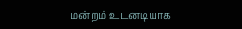மன்றம் உடனடியாக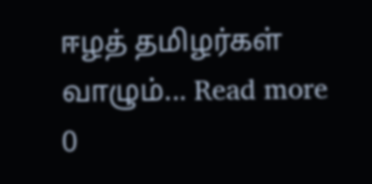ஈழத் தமிழர்கள் வாழும்... Read more
0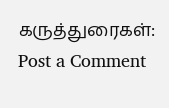கருத்துரைகள்:
Post a Comment